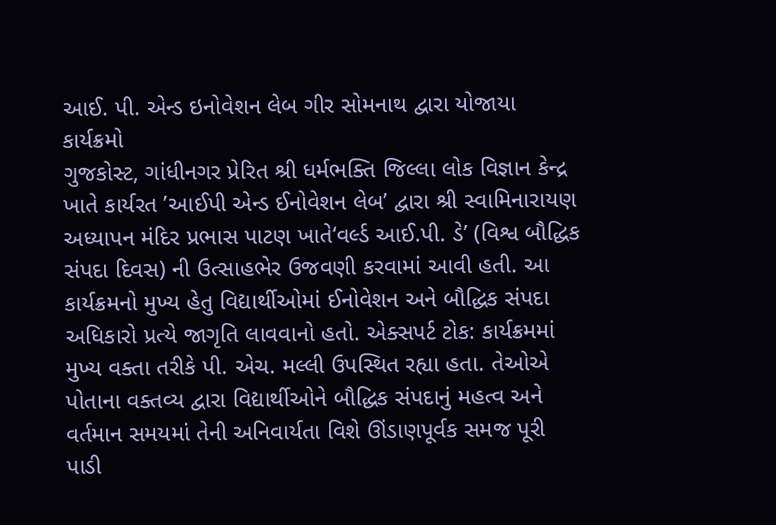આઈ. પી. એન્ડ ઇનોવેશન લેબ ગીર સોમનાથ દ્વારા યોજાયા કાર્યક્રમો
ગુજકોસ્ટ, ગાંધીનગર પ્રેરિત શ્રી ધર્મભક્તિ જિલ્લા લોક વિજ્ઞાન કેન્દ્ર ખાતે કાર્યરત ’આઈપી એન્ડ ઈનોવેશન લેબ’ દ્વારા શ્રી સ્વામિનારાયણ અધ્યાપન મંદિર પ્રભાસ પાટણ ખાતે‘વર્લ્ડ આઈ.પી. ડે’ (વિશ્વ બૌદ્ધિક સંપદા દિવસ) ની ઉત્સાહભેર ઉજવણી કરવામાં આવી હતી. આ કાર્યક્રમનો મુખ્ય હેતુ વિદ્યાર્થીઓમાં ઈનોવેશન અને બૌદ્ધિક સંપદા અધિકારો પ્રત્યે જાગૃતિ લાવવાનો હતો. એક્સપર્ટ ટોક: કાર્યક્રમમાં મુખ્ય વક્તા તરીકે પી. એચ. મલ્લી ઉપસ્થિત રહ્યા હતા. તેઓએ પોતાના વક્તવ્ય દ્વારા વિદ્યાર્થીઓને બૌદ્ધિક સંપદાનું મહત્વ અને વર્તમાન સમયમાં તેની અનિવાર્યતા વિશે ઊંડાણપૂર્વક સમજ પૂરી પાડી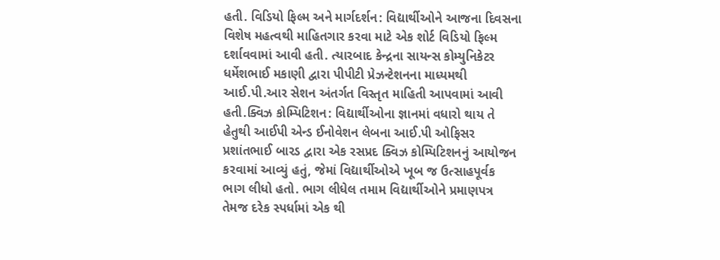હતી. વિડિયો ફિલ્મ અને માર્ગદર્શન: વિદ્યાર્થીઓને આજના દિવસના વિશેષ મહત્વથી માહિતગાર કરવા માટે એક શોર્ટ વિડિયો ફિલ્મ દર્શાવવામાં આવી હતી. ત્યારબાદ કેન્દ્રના સાયન્સ કોમ્યુનિકેટર ધર્મેશભાઈ મકાણી દ્વારા પીપીટી પ્રેઝન્ટેશનના માધ્યમથી આઈ.પી.આર સેશન અંતર્ગત વિસ્તૃત માહિતી આપવામાં આવી હતી.ક્વિઝ કોમ્પિટિશન: વિદ્યાર્થીઓના જ્ઞાનમાં વધારો થાય તે હેતુથી આઈપી એન્ડ ઈનોવેશન લેબના આઈ.પી ઓફિસર પ્રશાંતભાઈ બારડ દ્વારા એક રસપ્રદ ક્વિઝ કોમ્પિટિશનનું આયોજન કરવામાં આવ્યું હતું, જેમાં વિદ્યાર્થીઓએ ખૂબ જ ઉત્સાહપૂર્વક ભાગ લીધો હતો. ભાગ લીધેલ તમામ વિદ્યાર્થીઓને પ્રમાણપત્ર તેમજ દરેક સ્પર્ધામાં એક થી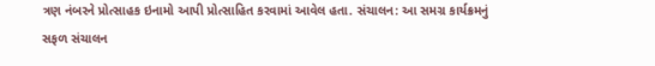ત્રણ નંબરને પ્રોત્સાહક ઇનામો આપી પ્રોત્સાહિત કરવામાં આવેલ હતા. સંચાલન: આ સમગ્ર કાર્યક્રમનું સફળ સંચાલન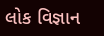લોક વિજ્ઞાન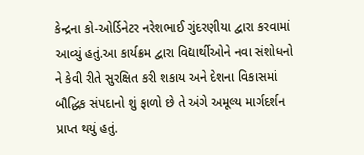કેન્દ્રના કો-ઓર્ડિનેટર નરેશભાઈ ગુંદરણીયા દ્વારા કરવામાં આવ્યું હતું.આ કાર્યક્રમ દ્વારા વિદ્યાર્થીઓને નવા સંશોધનો ને કેવી રીતે સુરક્ષિત કરી શકાય અને દેશના વિકાસમાં બૌદ્ધિક સંપદાનો શું ફાળો છે તે અંગે અમૂલ્ય માર્ગદર્શન પ્રાપ્ત થયું હતું.